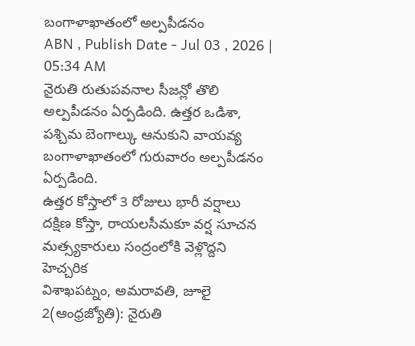బంగాళాఖాతంలో అల్పపీడనం
ABN , Publish Date - Jul 03 , 2026 | 05:34 AM
నైరుతి రుతుపవనాల సీజన్లో తొలి అల్పపీడనం ఏర్పడింది. ఉత్తర ఒడిశా, పశ్చిమ బెంగాల్కు ఆనుకుని వాయవ్య బంగాళాఖాతంలో గురువారం అల్పపీడనం ఏర్పడింది.
ఉత్తర కోస్తాలో 3 రోజులు భారీ వర్షాలు
దక్షిణ కోస్తా, రాయలసీమకూ వర్ష సూచన
మత్స్యకారులు సంద్రంలోకి వెళ్లొద్దని హెచ్చరిక
విశాఖపట్నం, అమరావతి, జూలై 2(ఆంధ్రజ్యోతి): నైరుతి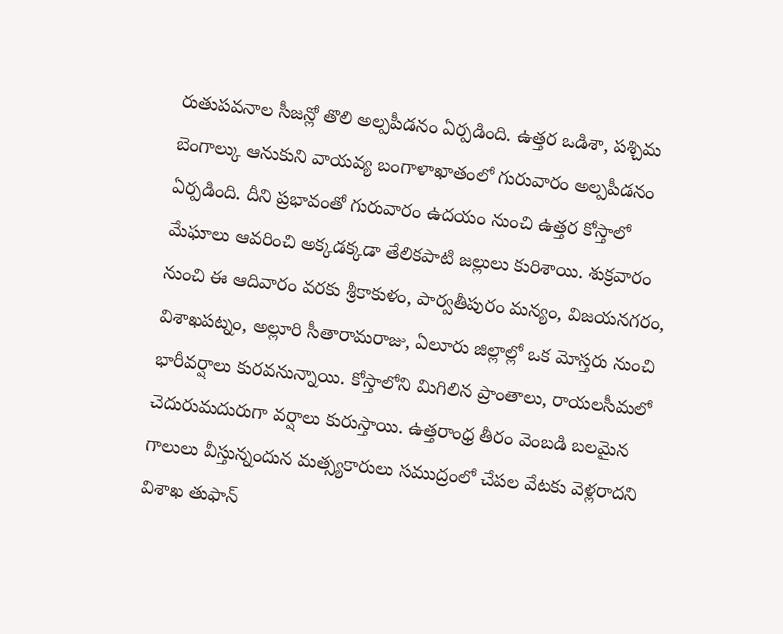రుతుపవనాల సీజన్లో తొలి అల్పపీడనం ఏర్పడింది. ఉత్తర ఒడిశా, పశ్చిమ బెంగాల్కు ఆనుకుని వాయవ్య బంగాళాఖాతంలో గురువారం అల్పపీడనం ఏర్పడింది. దీని ప్రభావంతో గురువారం ఉదయం నుంచి ఉత్తర కోస్తాలో మేఘాలు ఆవరించి అక్కడక్కడా తేలికపాటి జల్లులు కురిశాయి. శుక్రవారం నుంచి ఈ ఆదివారం వరకు శ్రీకాకుళం, పార్వతీపురం మన్యం, విజయనగరం, విశాఖపట్నం, అల్లూరి సీతారామరాజు, ఏలూరు జిల్లాల్లో ఒక మోస్తరు నుంచి భారీవర్షాలు కురవనున్నాయి. కోస్తాలోని మిగిలిన ప్రాంతాలు, రాయలసీమలో చెదురుమదురుగా వర్షాలు కురుస్తాయి. ఉత్తరాంధ్ర తీరం వెంబడి బలమైన గాలులు వీస్తున్నందున మత్స్యకారులు సముద్రంలో చేపల వేటకు వెళ్లరాదని విశాఖ తుఫాన్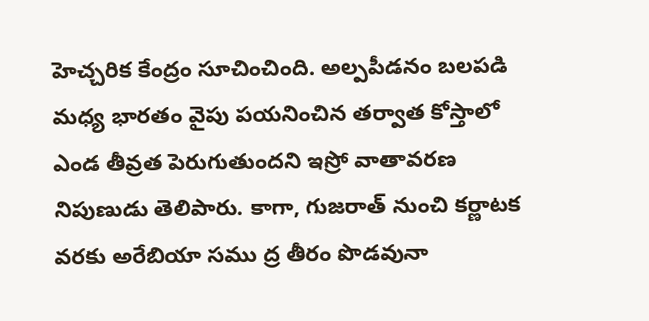హెచ్చరిక కేంద్రం సూచించింది. అల్పపీడనం బలపడి మధ్య భారతం వైపు పయనించిన తర్వాత కోస్తాలో ఎండ తీవ్రత పెరుగుతుందని ఇస్రో వాతావరణ నిపుణుడు తెలిపారు. కాగా, గుజరాత్ నుంచి కర్ణాటక వరకు అరేబియా సము ద్ర తీరం పొడవునా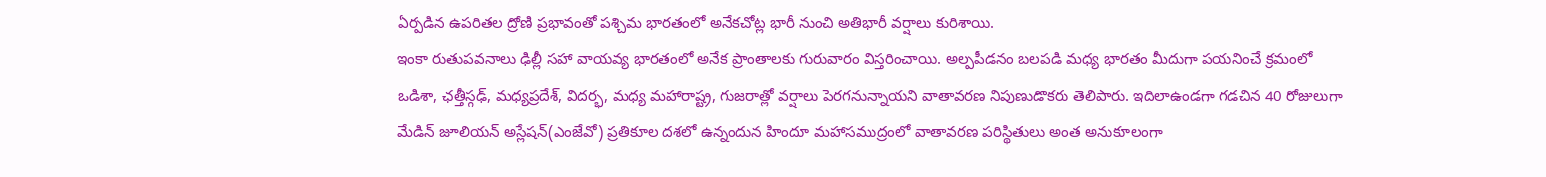ఏర్పడిన ఉపరితల ద్రోణి ప్రభావంతో పశ్చిమ భారతంలో అనేకచోట్ల భారీ నుంచి అతిభారీ వర్షాలు కురిశాయి.
ఇంకా రుతుపవనాలు ఢిల్లీ సహా వాయవ్య భారతంలో అనేక ప్రాంతాలకు గురువారం విస్తరించాయి. అల్పపీడనం బలపడి మధ్య భారతం మీదుగా పయనించే క్రమంలో ఒడిశా, ఛత్తీస్గఢ్, మధ్యప్రదేశ్, విదర్భ, మధ్య మహారాష్ట్ర, గుజరాత్లో వర్షాలు పెరగనున్నాయని వాతావరణ నిపుణుడొకరు తెలిపారు. ఇదిలాఉండగా గడచిన 40 రోజులుగా మేడిన్ జూలియన్ అస్లేషన్(ఎంజేవో) ప్రతికూల దశలో ఉన్నందున హిందూ మహాసముద్రంలో వాతావరణ పరిస్థితులు అంత అనుకూలంగా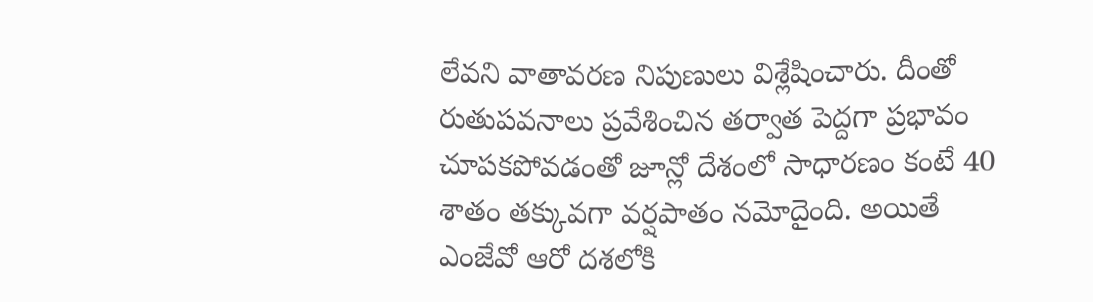లేవని వాతావరణ నిపుణులు విశ్లేషించారు. దీంతో రుతుపవనాలు ప్రవేశించిన తర్వాత పెద్దగా ప్రభావం చూపకపోవడంతో జూన్లో దేశంలో సాధారణం కంటే 40 శాతం తక్కువగా వర్షపాతం నమోదైంది. అయితే ఎంజేవో ఆరో దశలోకి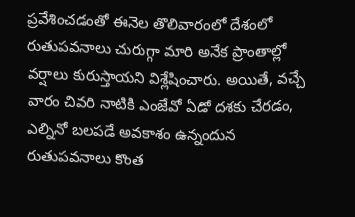ప్రవేశించడంతో ఈనెల తొలివారంలో దేశంలో రుతుపవనాలు చురుగ్గా మారి అనేక ప్రాంతాల్లో వర్షాలు కురుస్తాయని విశ్లేషించారు. అయితే, వచ్చే వారం చివరి నాటికి ఎంజేవో ఏడో దశకు చేరడం, ఎల్నినో బలపడే అవకాశం ఉన్నందున రుతుపవనాలు కొంత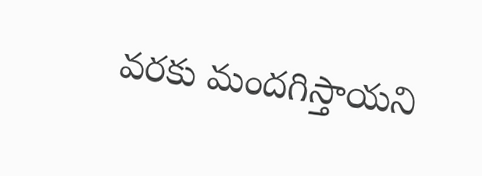వరకు మందగిస్తాయని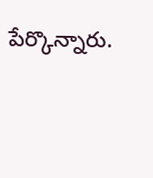పేర్కొన్నారు.